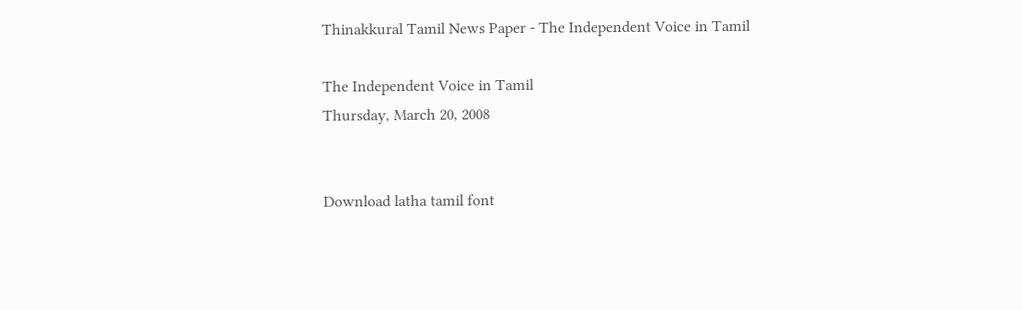Thinakkural Tamil News Paper - The Independent Voice in Tamil

The Independent Voice in Tamil
Thursday, March 20, 2008


Download latha tamil font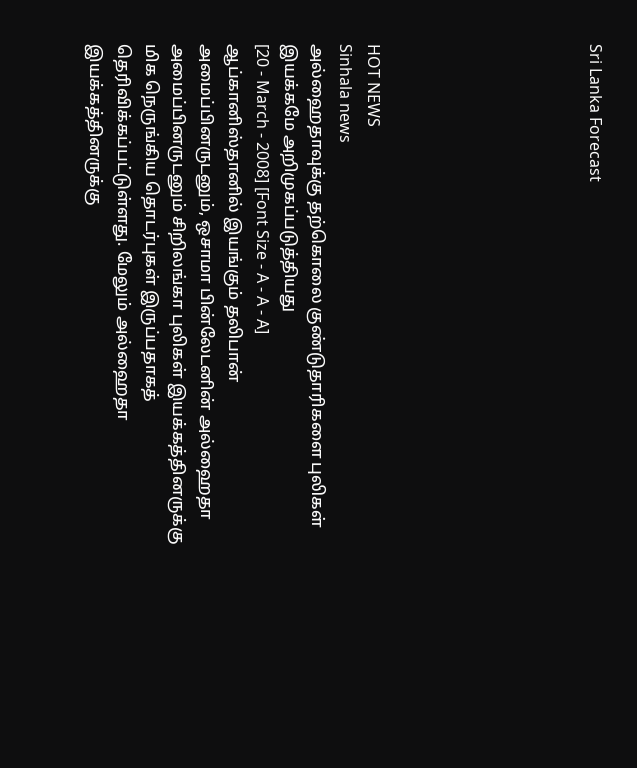Sri Lanka Forecast







HOT NEWS
Sinhala news
அல்ஹைதாவுக்கு தற்கொலை குண்டுதாரிகளை புலிகள் இயக்கமே அறிமுகப்படுத்தியது
[20 - March - 2008] [Font Size - A - A - A]
ஆப்கானிஸ்தானில் இயங்கும் தலிபான் அமைப்பினருடனும், ஒசாமா பின்லேடனின் அல்ஹைதா அமைப்பினருடனும் சிறிலங்கா புலிகள் இயக்கத்தினருக்கு மிக நெருங்கிய தொடர்புகள் இருப்பதாகத் தெரிவிக்கப்பட்டுள்ளது. மேலும் அல்ஹைதா இயக்கத்தினருக்கு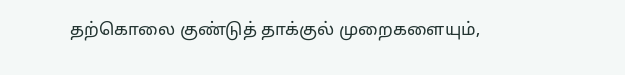தற்கொலை குண்டுத் தாக்குல் முறைகளையும்,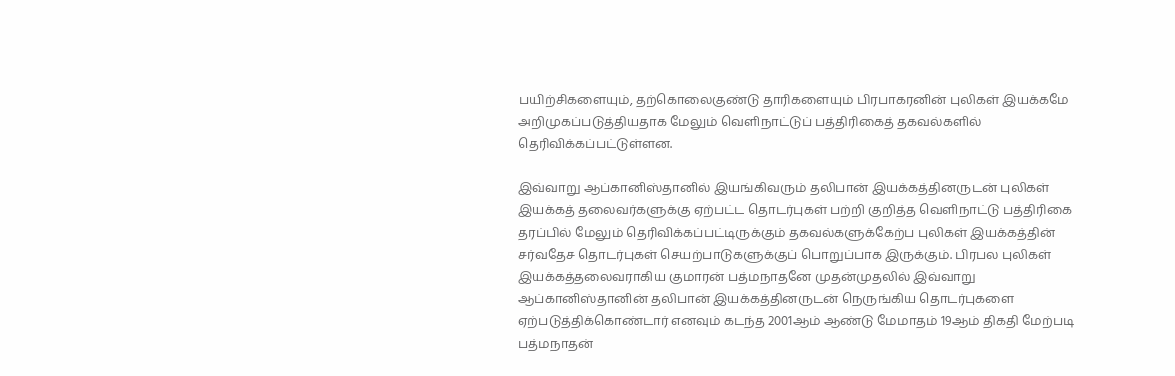பயிற்சிகளையும், தற்கொலைகுண்டு தாரிகளையும் பிரபாகரனின் புலிகள் இயக்கமே அறிமுகப்படுத்தியதாக மேலும் வெளிநாட்டுப் பத்திரிகைத் தகவல்களில் தெரிவிக்கப்பட்டுள்ளன.

இவ்வாறு ஆப்கானிஸ்தானில் இயங்கிவரும் தலிபான் இயக்கத்தினருடன் புலிகள் இயக்கத் தலைவர்களுக்கு ஏற்பட்ட தொடர்புகள் பற்றி குறித்த வெளிநாட்டு பத்திரிகை தரப்பில் மேலும் தெரிவிக்கப்பட்டிருக்கும் தகவல்களுக்கேற்ப புலிகள் இயக்கத்தின் சர்வதேச தொடர்புகள் செயற்பாடுகளுக்குப் பொறுப்பாக இருக்கும். பிரபல புலிகள் இயக்கத்தலைவராகிய குமாரன் பத்மநாதனே முதன்முதலில் இவ்வாறு ஆப்கானிஸ்தானின் தலிபான் இயக்கத்தினருடன் நெருங்கிய தொடர்புகளை ஏற்படுத்திக்கொண்டார் எனவும் கடந்த 2001ஆம் ஆண்டு மேமாதம் 19ஆம் திகதி மேற்படி பத்மநாதன்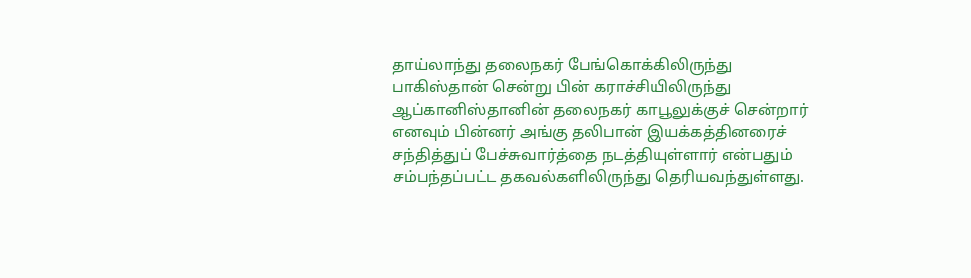தாய்லாந்து தலைநகர் பேங்கொக்கிலிருந்து பாகிஸ்தான் சென்று பின் கராச்சியிலிருந்து ஆப்கானிஸ்தானின் தலைநகர் காபூலுக்குச் சென்றார் எனவும் பின்னர் அங்கு தலிபான் இயக்கத்தினரைச் சந்தித்துப் பேச்சுவார்த்தை நடத்தியுள்ளார் என்பதும் சம்பந்தப்பட்ட தகவல்களிலிருந்து தெரியவந்துள்ளது.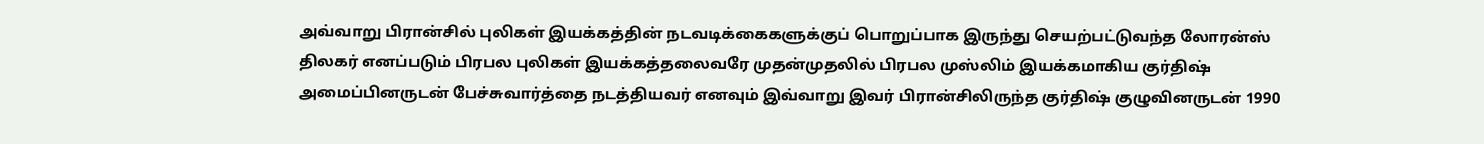அவ்வாறு பிரான்சில் புலிகள் இயக்கத்தின் நடவடிக்கைகளுக்குப் பொறுப்பாக இருந்து செயற்பட்டுவந்த லோரன்ஸ் திலகர் எனப்படும் பிரபல புலிகள் இயக்கத்தலைவரே முதன்முதலில் பிரபல முஸ்லிம் இயக்கமாகிய குர்திஷ் அமைப்பினருடன் பேச்சுவார்த்தை நடத்தியவர் எனவும் இவ்வாறு இவர் பிரான்சிலிருந்த குர்திஷ் குழுவினருடன் 1990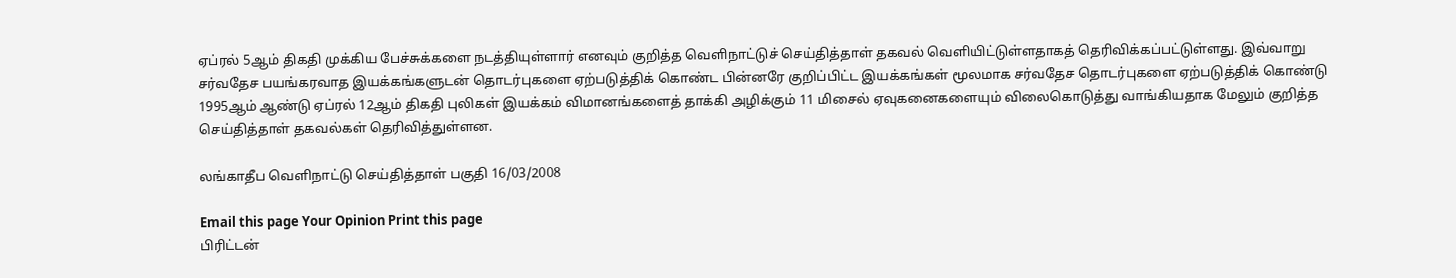ஏப்ரல் 5ஆம் திகதி முக்கிய பேச்சுக்களை நடத்தியுள்ளார் எனவும் குறித்த வெளிநாட்டுச் செய்தித்தாள் தகவல் வெளியிட்டுள்ளதாகத் தெரிவிக்கப்பட்டுள்ளது. இவ்வாறு சர்வதேச பயங்கரவாத இயக்கங்களுடன் தொடர்புகளை ஏற்படுத்திக் கொண்ட பின்னரே குறிப்பிட்ட இயக்கங்கள் மூலமாக சர்வதேச தொடர்புகளை ஏற்படுத்திக் கொண்டு 1995ஆம் ஆண்டு ஏப்ரல் 12ஆம் திகதி புலிகள் இயக்கம் விமானங்களைத் தாக்கி அழிக்கும் 11 மிசைல் ஏவுகனைகளையும் விலைகொடுத்து வாங்கியதாக மேலும் குறித்த செய்தித்தாள் தகவல்கள் தெரிவித்துள்ளன.

லங்காதீப வெளிநாட்டு செய்தித்தாள் பகுதி 16/03/2008

Email this page Your Opinion Print this page
பிரிட்டன்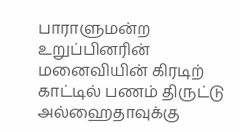பாராளுமன்ற உறுப்பினரின் மனைவியின் கிரடிற் காட்டில் பணம் திருட்டு
அல்ஹைதாவுக்கு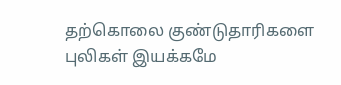தற்கொலை குண்டுதாரிகளை புலிகள் இயக்கமே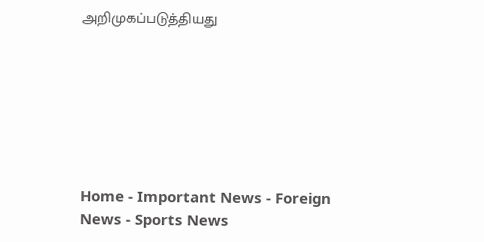அறிமுகப்படுத்தியது







Home - Important News - Foreign News - Sports News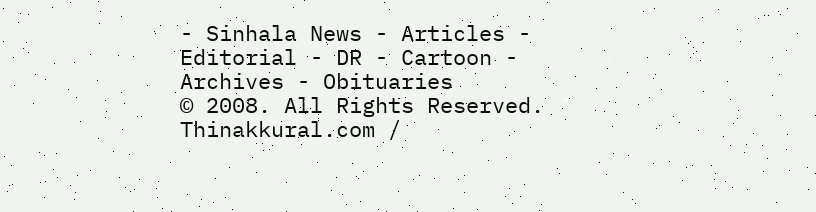- Sinhala News - Articles - Editorial - DR - Cartoon - Archives - Obituaries
© 2008. All Rights Reserved. Thinakkural.com /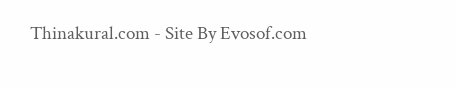Thinakural.com - Site By Evosof.com